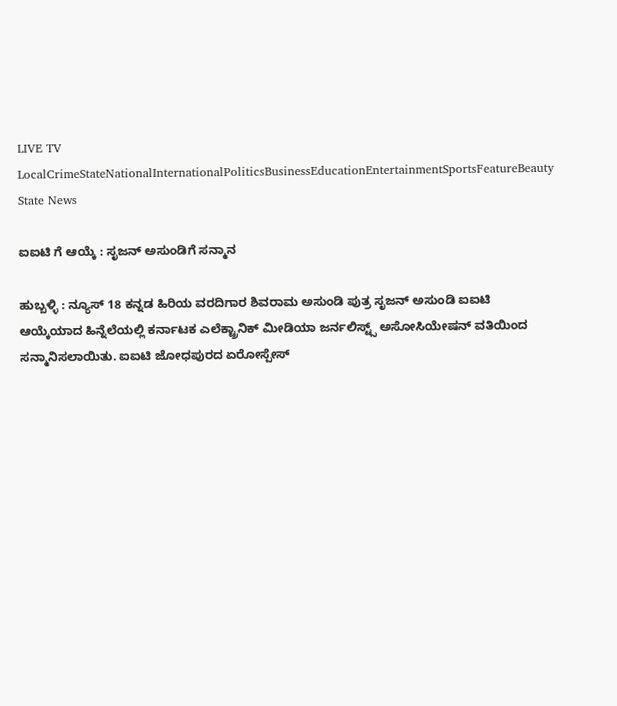LIVE TV LocalCrimeStateNationalInternationalPoliticsBusinessEducationEntertainmentSportsFeatureBeauty
State News

ಐಐಟಿ ಗೆ ಆಯ್ಕೆ : ಸೃಜನ್ ಅಸುಂಡಿಗೆ ಸನ್ಮಾನ

ಹುಬ್ಬಳ್ಳಿ : ನ್ಯೂಸ್ 18 ಕನ್ನಡ ಹಿರಿಯ ವರದಿಗಾರ ಶಿವರಾಮ ಅಸುಂಡಿ ಪುತ್ರ ಸೃಜನ್ ಅಸುಂಡಿ ಐಐಟಿ ಆಯ್ಕೆಯಾದ ಹಿನ್ನೆಲೆಯಲ್ಲಿ ಕರ್ನಾಟಕ ಎಲೆಕ್ಟ್ರಾನಿಕ್ ಮೀಡಿಯಾ ಜರ್ನಲಿಸ್ಟ್ಸ್ ಅಸೋಸಿಯೇಷನ್ ವತಿಯಿಂದ ಸನ್ಮಾನಿಸಲಾಯಿತು. ಐಐಟಿ ಜೋಧಪುರದ ಏರೋಸ್ಪೇಸ್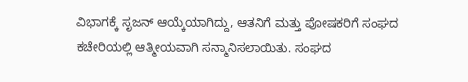ವಿಭಾಗಕ್ಕೆ ಸೃಜನ್ ಆಯ್ಕೆಯಾಗಿದ್ದು, ಆತನಿಗೆ ಮತ್ತು ಪೋಷಕರಿಗೆ ಸಂಘದ ಕಚೇರಿಯಲ್ಲಿ ಆತ್ಮೀಯವಾಗಿ ಸನ್ಮಾನಿಸಲಾಯಿತು. ಸಂಘದ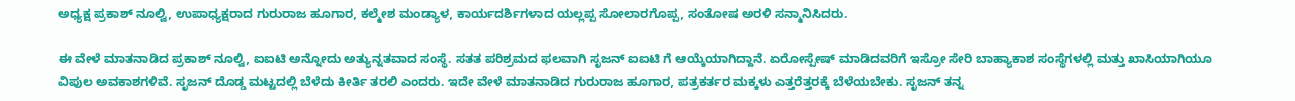ಅಧ್ಯಕ್ಷ ಪ್ರಕಾಶ್ ನೂಲ್ವಿ, ಉಪಾಧ್ಯಕ್ಷರಾದ ಗುರುರಾಜ ಹೂಗಾರ, ಕಲ್ಮೇಶ ಮಂಡ್ಯಾಳ, ಕಾರ್ಯದರ್ಶಿಗಳಾದ ಯಲ್ಲಪ್ಪ ಸೋಲಾರಗೊಪ್ಪ, ಸಂತೋಷ ಅರಳಿ ಸನ್ಮಾನಿಸಿದರು.

ಈ ವೇಳೆ ಮಾತನಾಡಿದ ಪ್ರಕಾಶ್ ನೂಲ್ವಿ, ಐಐಟಿ ಅನ್ನೋದು ಅತ್ಯುನ್ನತವಾದ ಸಂಸ್ಥೆ. ಸತತ ಪರಿಶ್ರಮದ ಫಲವಾಗಿ ಸೃಜನ್ ಐಐಟಿ ಗೆ ಆಯ್ಕೆಯಾಗಿದ್ದಾನೆ. ಏರೋಸ್ಪೇಷ್ ಮಾಡಿದವರಿಗೆ ಇಸ್ರೋ ಸೇರಿ ಬಾಹ್ಯಾಕಾಶ ಸಂಸ್ಥೆಗಳಲ್ಲಿ ಮತ್ತು ಖಾಸಿಯಾಗಿಯೂ ವಿಪುಲ ಅವಕಾಶಗಳಿವೆ. ಸೃಜನ್ ದೊಡ್ಡ ಮಟ್ಟದಲ್ಲಿ ಬೆಳೆದು ಕೀರ್ತಿ ತರಲಿ ಎಂದರು. ಇದೇ ವೇಳೆ ಮಾತನಾಡಿದ ಗುರುರಾಜ ಹೂಗಾರ, ಪತ್ರಕರ್ತರ ಮಕ್ಕಳು ಎತ್ತರೆತ್ತರಕ್ಕೆ ಬೆಳೆಯಬೇಕು. ಸೃಜನ್ ತನ್ನ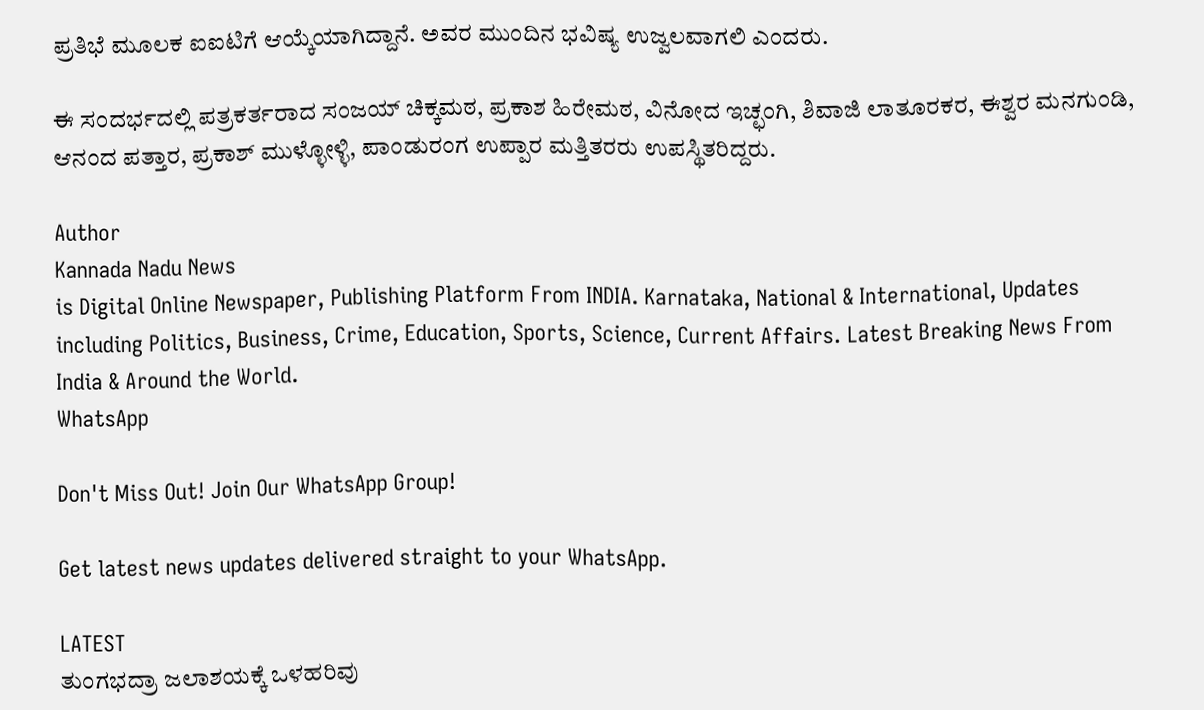ಪ್ರತಿಭೆ ಮೂಲಕ ಐಐಟಿಗೆ ಆಯ್ಕೆಯಾಗಿದ್ದಾನೆ. ಅವರ ಮುಂದಿನ ಭವಿಷ್ಯ ಉಜ್ವಲವಾಗಲಿ ಎಂದರು.

ಈ ಸಂದರ್ಭದಲ್ಲಿ ಪತ್ರಕರ್ತರಾದ ಸಂಜಯ್ ಚಿಕ್ಕಮಠ, ಪ್ರಕಾಶ ಹಿರೇಮಠ, ವಿನೋದ ಇಚ್ಛಂಗಿ, ಶಿವಾಜಿ ಲಾತೂರಕರ, ಈಶ್ವರ ಮನಗುಂಡಿ, ಆನಂದ ಪತ್ತಾರ, ಪ್ರಕಾಶ್ ಮುಳ್ಳೋಳ್ಳಿ, ಪಾಂಡುರಂಗ ಉಪ್ಪಾರ ಮತ್ತಿತರರು ಉಪಸ್ಥಿತರಿದ್ದರು.

Author
Kannada Nadu News
is Digital Online Newspaper, Publishing Platform From INDIA. Karnataka, National & International, Updates including Politics, Business, Crime, Education, Sports, Science, Current Affairs. Latest Breaking News From India & Around the World.
WhatsApp

Don't Miss Out! Join Our WhatsApp Group!

Get latest news updates delivered straight to your WhatsApp.

LATEST
ತುಂಗಭದ್ರಾ ಜಲಾಶಯಕ್ಕೆ ಒಳಹರಿವು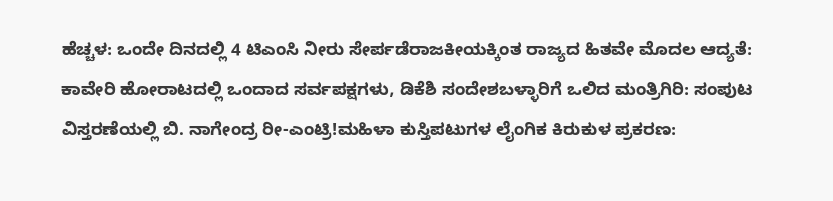ಹೆಚ್ಚಳ: ಒಂದೇ ದಿನದಲ್ಲಿ 4 ಟಿಎಂಸಿ ನೀರು ಸೇರ್ಪಡೆರಾಜಕೀಯಕ್ಕಿಂತ ರಾಜ್ಯದ ಹಿತವೇ ಮೊದಲ ಆದ್ಯತೆ: ಕಾವೇರಿ ಹೋರಾಟದಲ್ಲಿ ಒಂದಾದ ಸರ್ವಪಕ್ಷಗಳು, ಡಿಕೆಶಿ ಸಂದೇಶಬಳ್ಳಾರಿಗೆ ಒಲಿದ ಮಂತ್ರಿಗಿರಿ: ಸಂಪುಟ ವಿಸ್ತರಣೆಯಲ್ಲಿ ಬಿ. ನಾಗೇಂದ್ರ ರೀ-ಎಂಟ್ರಿ!ಮಹಿಳಾ ಕುಸ್ತಿಪಟುಗಳ ಲೈಂಗಿಕ ಕಿರುಕುಳ ಪ್ರಕರಣ: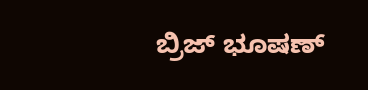ಬ್ರಿಜ್ ಭೂಷಣ್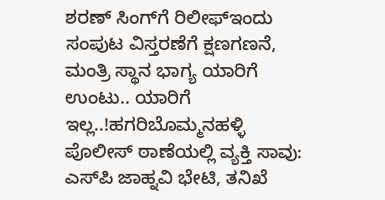ಶರಣ್ ಸಿಂಗ್‌ಗೆ ರಿಲೀಫ್ಇಂದು ಸಂಪುಟ ವಿಸ್ತರಣೆಗೆ ಕ್ಷಣಗಣನೆ, ಮಂತ್ರಿ ಸ್ಥಾನ ಭಾಗ್ಯ ಯಾರಿಗೆ ಉಂಟು.. ಯಾರಿಗೆ ಇಲ್ಲ..!ಹಗರಿಬೊಮ್ಮನಹಳ್ಳಿ ಪೊಲೀಸ್ ಠಾಣೆಯಲ್ಲಿ ವ್ಯಕ್ತಿ ಸಾವು: ಎಸ್‌ಪಿ ಜಾಹ್ನವಿ ಭೇಟಿ, ತನಿಖೆ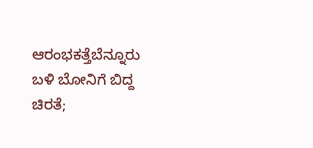ಆರಂಭಕತ್ತೆಬೆನ್ನೂರು ಬಳಿ ಬೋನಿಗೆ ಬಿದ್ದ ಚಿರತೆ;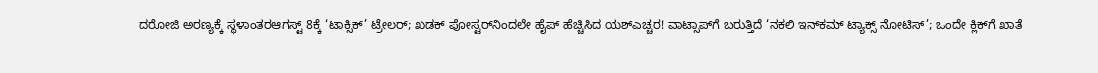ದರೋಜಿ ಅರಣ್ಯಕ್ಕೆ ಸ್ಥಳಾಂತರಆಗಸ್ಟ್ 8ಕ್ಕೆ ‘ಟಾಕ್ಸಿಕ್’ ಟ್ರೇಲರ್; ಖಡಕ್ ಪೋಸ್ಟರ್‌ನಿಂದಲೇ ಹೈಪ್ ಹೆಚ್ಚಿಸಿದ ಯಶ್ಎಚ್ಚರ! ವಾಟ್ಸಾಪ್‌ಗೆ ಬರುತ್ತಿದೆ ‘ನಕಲಿ ಇನ್‌ಕಮ್ ಟ್ಯಾಕ್ಸ್ ನೋಟಿಸ್’; ಒಂದೇ ಕ್ಲಿಕ್‌ಗೆ ಖಾತೆ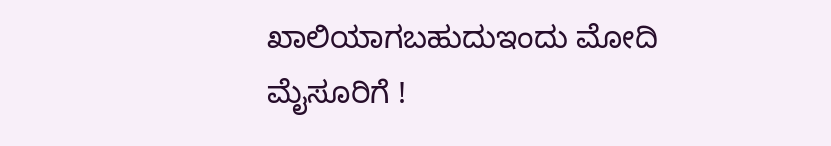ಖಾಲಿಯಾಗಬಹುದುಇಂದು ಮೋದಿ ಮೈಸೂರಿಗೆ !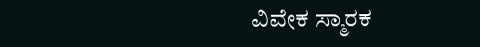ವಿವೇಕ ಸ್ಮಾರಕ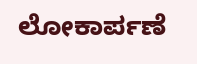ಲೋಕಾರ್ಪಣೆ